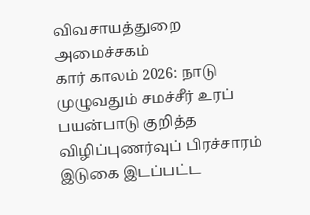விவசாயத்துறை அமைச்சகம்
கார் காலம் 2026: நாடு முழுவதும் சமச்சீர் உரப் பயன்பாடு குறித்த விழிப்புணர்வுப் பிரச்சாரம்
இடுகை இடப்பட்ட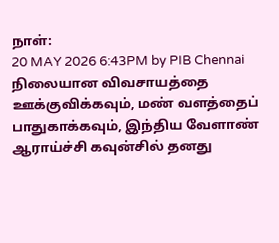நாள்:
20 MAY 2026 6:43PM by PIB Chennai
நிலையான விவசாயத்தை ஊக்குவிக்கவும், மண் வளத்தைப் பாதுகாக்கவும், இந்திய வேளாண் ஆராய்ச்சி கவுன்சில் தனது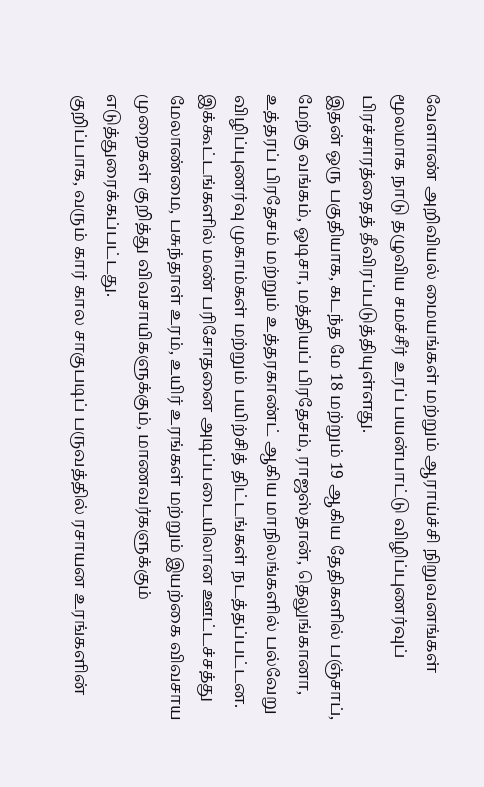வேளாண் அறிவியல் மையங்கள் மற்றும் ஆராய்ச்சி நிறுவனங்கள் மூலமாக நாடு தழுவிய சமச்சீர் உரப் பயன்பாட்டு விழிப்புணர்வுப் பிரச்சாரத்தைத் தீவிரப்படுத்தியுள்ளது.
இதன் ஒரு பகுதியாக, கடந்த மே 18 மற்றும் 19 ஆகிய தேதிகளில் பஞ்சாப், மேற்கு வங்கம், ஒடிசா, மத்தியப் பிரதேசம், ராஜஸ்தான், தெலுங்கானா, உத்தரப் பிரதேசம் மற்றும் உத்தரகாண்ட் ஆகிய மாநிலங்களில் பல்வேறு விழிப்புணர்வு முகாம்கள் மற்றும் பயிற்சித் திட்டங்கள் நடத்தப்பட்டன. இக்கூட்டங்களில் மண் பரிசோதனை அடிப்படையிலான ஊட்டச்சத்து மேலாண்மை, பசுந்தாள் உரம், உயிர் உரங்கள் மற்றும் இயற்கை விவசாய முறைகள் குறித்து விவசாயிகளுக்கும், மாணவர்களுக்கும் எடுத்துரைக்கப்பட்டது.
குறிப்பாக, வரும் கார் கால சாகுபடிப் பருவத்தில் ரசாயன உரங்களின்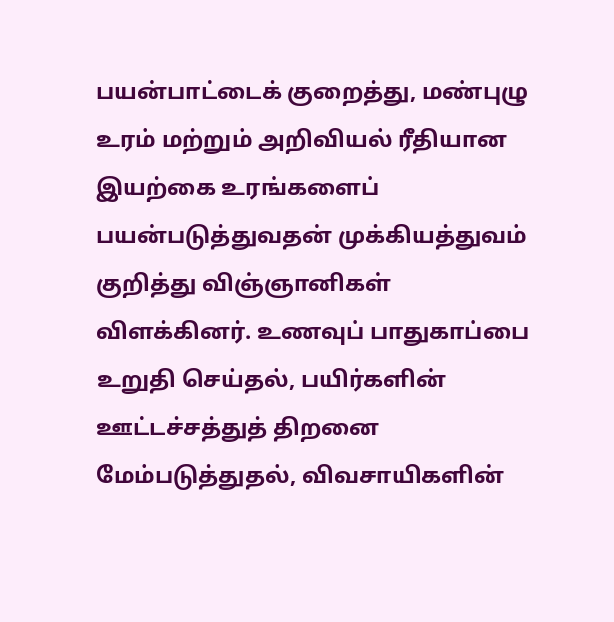பயன்பாட்டைக் குறைத்து, மண்புழு உரம் மற்றும் அறிவியல் ரீதியான இயற்கை உரங்களைப் பயன்படுத்துவதன் முக்கியத்துவம் குறித்து விஞ்ஞானிகள் விளக்கினர். உணவுப் பாதுகாப்பை உறுதி செய்தல், பயிர்களின் ஊட்டச்சத்துத் திறனை மேம்படுத்துதல், விவசாயிகளின்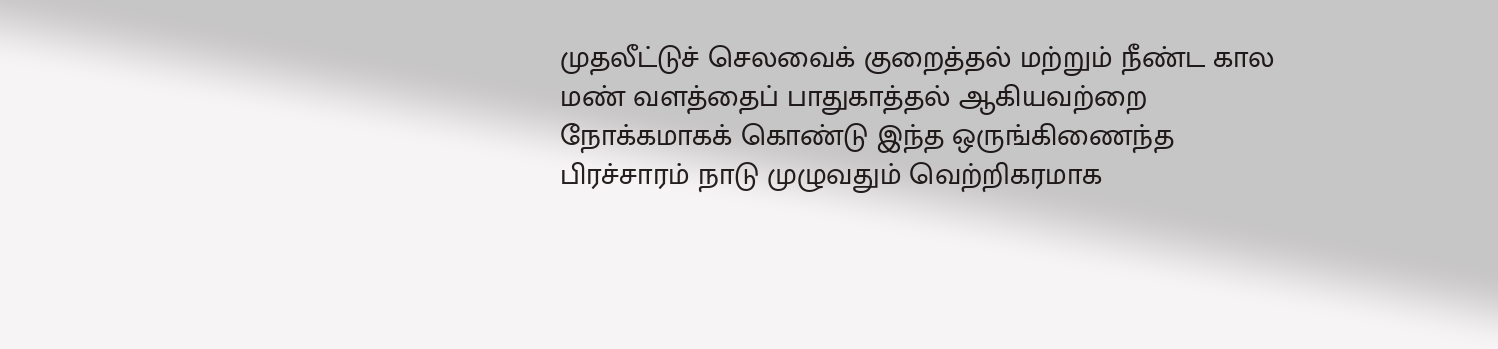முதலீட்டுச் செலவைக் குறைத்தல் மற்றும் நீண்ட கால மண் வளத்தைப் பாதுகாத்தல் ஆகியவற்றை நோக்கமாகக் கொண்டு இந்த ஒருங்கிணைந்த பிரச்சாரம் நாடு முழுவதும் வெற்றிகரமாக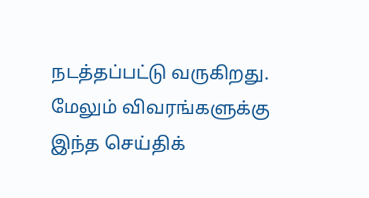நடத்தப்பட்டு வருகிறது.
மேலும் விவரங்களுக்கு இந்த செய்திக்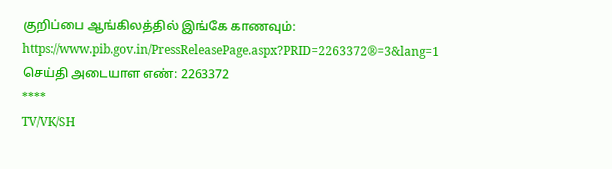குறிப்பை ஆங்கிலத்தில் இங்கே காணவும்:
https://www.pib.gov.in/PressReleasePage.aspx?PRID=2263372®=3&lang=1
செய்தி அடையாள எண்: 2263372
****
TV/VK/SH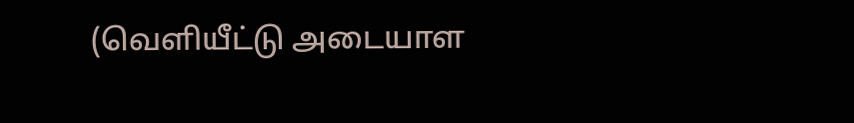(வெளியீட்டு அடையாள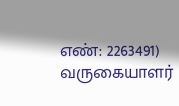எண்: 2263491)
வருகையாளர்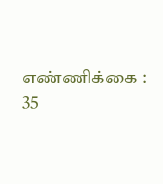எண்ணிக்கை : 35